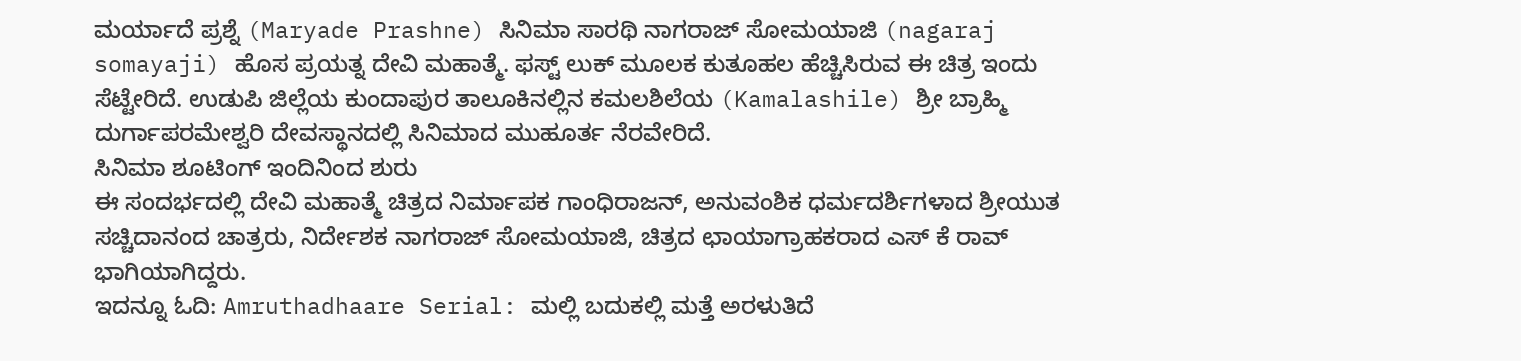ಮರ್ಯಾದೆ ಪ್ರಶ್ನೆ (Maryade Prashne) ಸಿನಿಮಾ ಸಾರಥಿ ನಾಗರಾಜ್ ಸೋಮಯಾಜಿ (nagaraj somayaji) ಹೊಸ ಪ್ರಯತ್ನ ದೇವಿ ಮಹಾತ್ಮೆ. ಫಸ್ಟ್ ಲುಕ್ ಮೂಲಕ ಕುತೂಹಲ ಹೆಚ್ಚಿಸಿರುವ ಈ ಚಿತ್ರ ಇಂದು ಸೆಟ್ಟೇರಿದೆ. ಉಡುಪಿ ಜಿಲ್ಲೆಯ ಕುಂದಾಪುರ ತಾಲೂಕಿನಲ್ಲಿನ ಕಮಲಶಿಲೆಯ (Kamalashile) ಶ್ರೀ ಬ್ರಾಹ್ಮಿ ದುರ್ಗಾಪರಮೇಶ್ವರಿ ದೇವಸ್ಥಾನದಲ್ಲಿ ಸಿನಿಮಾದ ಮುಹೂರ್ತ ನೆರವೇರಿದೆ.
ಸಿನಿಮಾ ಶೂಟಿಂಗ್ ಇಂದಿನಿಂದ ಶುರು
ಈ ಸಂದರ್ಭದಲ್ಲಿ ದೇವಿ ಮಹಾತ್ಮೆ ಚಿತ್ರದ ನಿರ್ಮಾಪಕ ಗಾಂಧಿರಾಜನ್, ಅನುವಂಶಿಕ ಧರ್ಮದರ್ಶಿಗಳಾದ ಶ್ರೀಯುತ ಸಚ್ಚಿದಾನಂದ ಚಾತ್ರರು, ನಿರ್ದೇಶಕ ನಾಗರಾಜ್ ಸೋಮಯಾಜಿ, ಚಿತ್ರದ ಛಾಯಾಗ್ರಾಹಕರಾದ ಎಸ್ ಕೆ ರಾವ್ ಭಾಗಿಯಾಗಿದ್ದರು.
ಇದನ್ನೂ ಓದಿ: Amruthadhaare Serial: ಮಲ್ಲಿ ಬದುಕಲ್ಲಿ ಮತ್ತೆ ಅರಳುತಿದೆ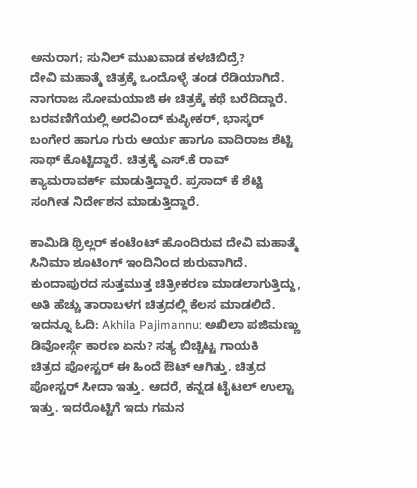ಅನುರಾಗ; ಸುನಿಲ್ ಮುಖವಾಡ ಕಳಚಿಬಿದ್ರೆ?
ದೇವಿ ಮಹಾತ್ಮೆ ಚಿತ್ರಕ್ಕೆ ಒಂದೊಳ್ಳೆ ತಂಡ ರೆಡಿಯಾಗಿದೆ. ನಾಗರಾಜ ಸೋಮಯಾಜಿ ಈ ಚಿತ್ರಕ್ಕೆ ಕಥೆ ಬರೆದಿದ್ದಾರೆ. ಬರವಣಿಗೆಯಲ್ಲಿ ಅರವಿಂದ್ ಕುಪ್ಳೀಕರ್, ಭಾಸ್ಕರ್ ಬಂಗೇರ ಹಾಗೂ ಗುರು ಆರ್ಯ ಹಾಗೂ ವಾದಿರಾಜ ಶೆಟ್ಟಿ ಸಾಥ್ ಕೊಟ್ಟಿದ್ದಾರೆ. ಚಿತ್ರಕ್ಕೆ ಎಸ್.ಕೆ ರಾವ್ ಕ್ಯಾಮರಾವರ್ಕ್ ಮಾಡುತ್ತಿದ್ದಾರೆ. ಪ್ರಸಾದ್ ಕೆ ಶೆಟ್ಟಿ ಸಂಗೀತ ನಿರ್ದೇಶನ ಮಾಡುತ್ತಿದ್ದಾರೆ.

ಕಾಮಿಡಿ ಥ್ರಿಲ್ಲರ್ ಕಂಟೆಂಟ್ ಹೊಂದಿರುವ ದೇವಿ ಮಹಾತ್ಮೆ ಸಿನಿಮಾ ಶೂಟಿಂಗ್ ಇಂದಿನಿಂದ ಶುರುವಾಗಿದೆ. ಕುಂದಾಪುರದ ಸುತ್ತಮುತ್ತ ಚಿತ್ರೀಕರಣ ಮಾಡಲಾಗುತ್ತಿದ್ದು, ಅತಿ ಹೆಚ್ಚು ತಾರಾಬಳಗ ಚಿತ್ರದಲ್ಲಿ ಕೆಲಸ ಮಾಡಲಿದೆ.
ಇದನ್ನೂ ಓದಿ: Akhila Pajimannu: ಅಖಿಲಾ ಪಜಿಮಣ್ಣು ಡಿವೋರ್ಸ್ಗೆ ಕಾರಣ ಏನು? ಸತ್ಯ ಬಿಚ್ಚಿಟ್ಟ ಗಾಯಕಿ
ಚಿತ್ರದ ಪೋಸ್ಟರ್ ಈ ಹಿಂದೆ ಔಟ್ ಆಗಿತ್ತು. ಚಿತ್ರದ ಪೋಸ್ಟರ್ ಸೀದಾ ಇತ್ತು. ಆದರೆ, ಕನ್ನಡ ಟೈಟಲ್ ಉಲ್ಟಾ ಇತ್ತು. ಇದರೊಟ್ಟಿಗೆ ಇದು ಗಮನ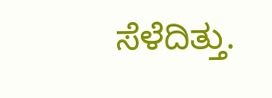ಸೆಳೆದಿತ್ತು.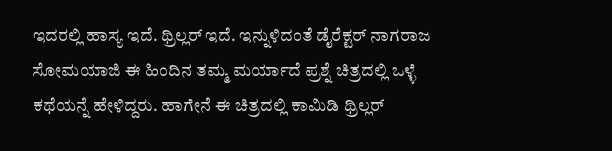ಇದರಲ್ಲಿ ಹಾಸ್ಯ ಇದೆ. ಥ್ರಿಲ್ಲರ್ ಇದೆ. ಇನ್ನುಳಿದಂತೆ ಡೈರೆಕ್ಟರ್ ನಾಗರಾಜ ಸೋಮಯಾಜಿ ಈ ಹಿಂದಿನ ತಮ್ಮ ಮರ್ಯಾದೆ ಪ್ರಶ್ನೆ ಚಿತ್ರದಲ್ಲಿ ಒಳ್ಳೆ ಕಥೆಯನ್ನೆ ಹೇಳಿದ್ದರು. ಹಾಗೇನೆ ಈ ಚಿತ್ರದಲ್ಲಿ ಕಾಮಿಡಿ ಥ್ರಿಲ್ಲರ್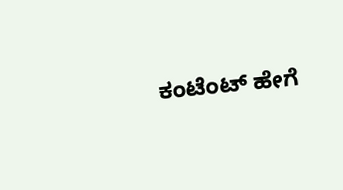ಕಂಟೆಂಟ್ ಹೇಗೆ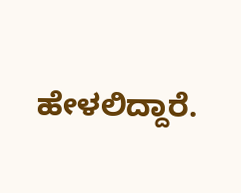ಹೇಳಲಿದ್ದಾರೆ.